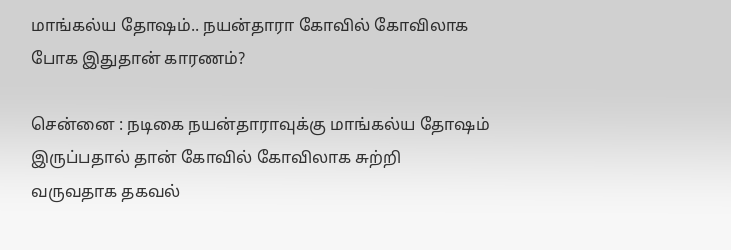மாங்கல்ய தோஷம்.. நயன்தாரா கோவில் கோவிலாக போக இதுதான் காரணம்?

சென்னை : நடிகை நயன்தாராவுக்கு மாங்கல்ய தோஷம் இருப்பதால் தான் கோவில் கோவிலாக சுற்றி வருவதாக தகவல்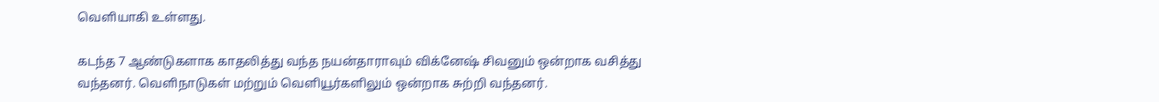வெளியாகி உள்ளது.

கடந்த 7 ஆண்டுகளாக காதலித்து வந்த நயன்தாராவும் விக்னேஷ் சிவனும் ஒன்றாக வசித்து வந்தனர். வெளிநாடுகள் மற்றும் வெளியூர்களிலும் ஒன்றாக சுற்றி வந்தனர்.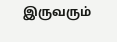இருவரும்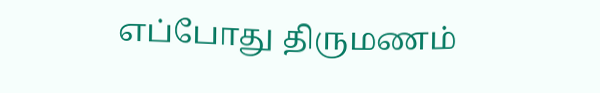எப்போது திருமணம்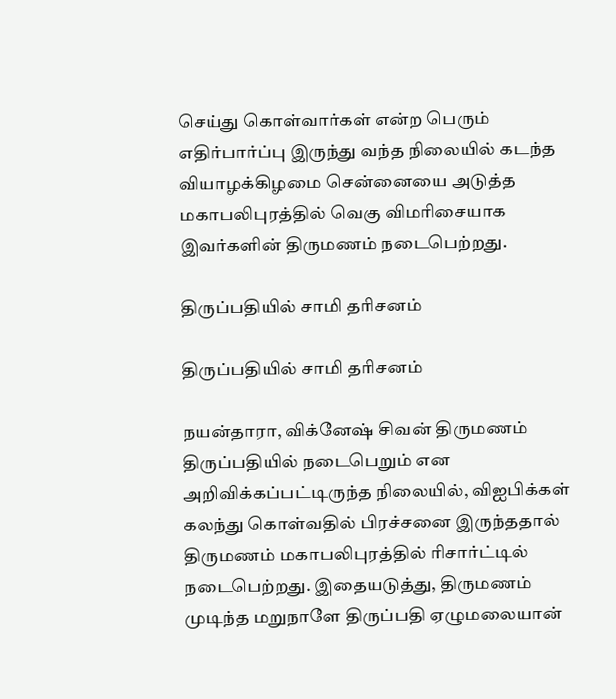செய்து கொள்வார்கள் என்ற பெரும் எதிர்பார்ப்பு இருந்து வந்த நிலையில் கடந்த வியாழக்கிழமை சென்னையை அடுத்த மகாபலிபுரத்தில் வெகு விமரிசையாக இவர்களின் திருமணம் நடைபெற்றது.

திருப்பதியில் சாமி தரிசனம்

திருப்பதியில் சாமி தரிசனம்

நயன்தாரா, விக்னேஷ் சிவன் திருமணம் திருப்பதியில் நடைபெறும் என அறிவிக்கப்பட்டிருந்த நிலையில், விஐபிக்கள் கலந்து கொள்வதில் பிரச்சனை இருந்ததால் திருமணம் மகாபலிபுரத்தில் ரிசார்ட்டில் நடைபெற்றது. இதையடுத்து, திருமணம் முடிந்த மறுநாளே திருப்பதி ஏழுமலையான்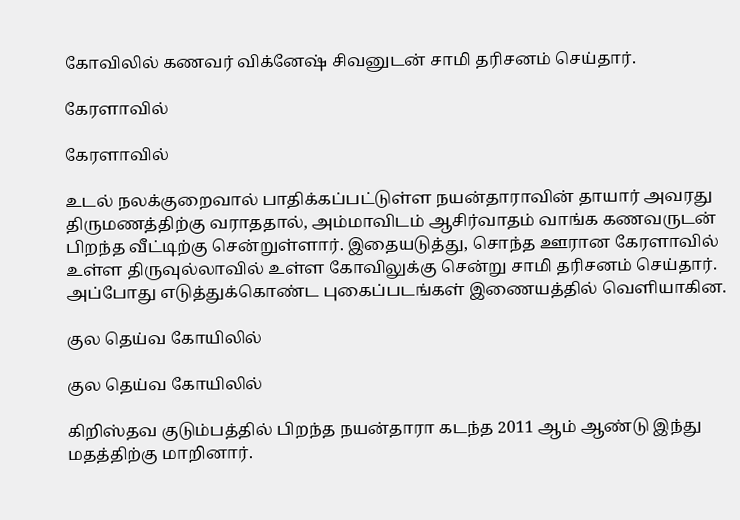கோவிலில் கணவர் விக்னேஷ் சிவனுடன் சாமி தரிசனம் செய்தார்.

கேரளாவில்

கேரளாவில்

உடல் நலக்குறைவால் பாதிக்கப்பட்டுள்ள நயன்தாராவின் தாயார் அவரது திருமணத்திற்கு வராததால், அம்மாவிடம் ஆசிர்வாதம் வாங்க கணவருடன் பிறந்த வீட்டிற்கு சென்றுள்ளார். இதையடுத்து, சொந்த ஊரான கேரளாவில் உள்ள திருவுல்லாவில் உள்ள கோவிலுக்கு சென்று சாமி தரிசனம் செய்தார். அப்போது எடுத்துக்கொண்ட புகைப்படங்கள் இணையத்தில் வெளியாகின.

குல தெய்வ கோயிலில்

குல தெய்வ கோயிலில்

கிறிஸ்தவ குடும்பத்தில் பிறந்த நயன்தாரா கடந்த 2011 ஆம் ஆண்டு இந்து மதத்திற்கு மாறினார்.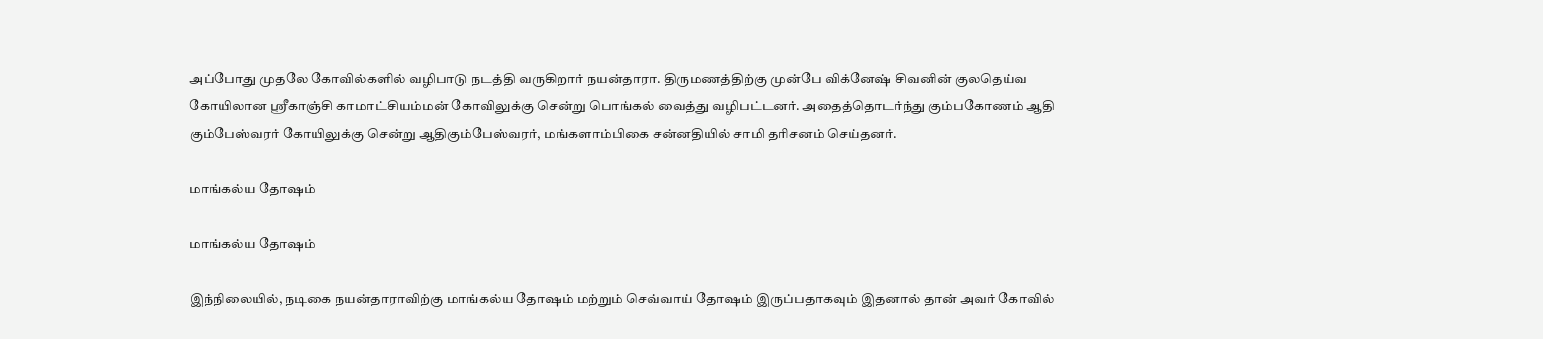அப்போது முதலே கோவில்களில் வழிபாடு நடத்தி வருகிறார் நயன்தாரா. திருமணத்திற்கு முன்பே விக்னேஷ் சிவனின் குலதெய்வ கோயிலான ஸ்ரீகாஞ்சி காமாட்சியம்மன் கோவிலுக்கு சென்று பொங்கல் வைத்து வழிபட்டனர். அதைத்தொடர்ந்து கும்பகோணம் ஆதி கும்பேஸ்வரர் கோயிலுக்கு சென்று ஆதிகும்பேஸ்வரர், மங்களாம்பிகை சன்னதியில் சாமி தரிசனம் செய்தனர்.

மாங்கல்ய தோஷம்

மாங்கல்ய தோஷம்

இந்நிலையில், நடிகை நயன்தாராவிற்கு மாங்கல்ய தோஷம் மற்றும் செவ்வாய் தோஷம் இருப்பதாகவும் இதனால் தான் அவர் கோவில்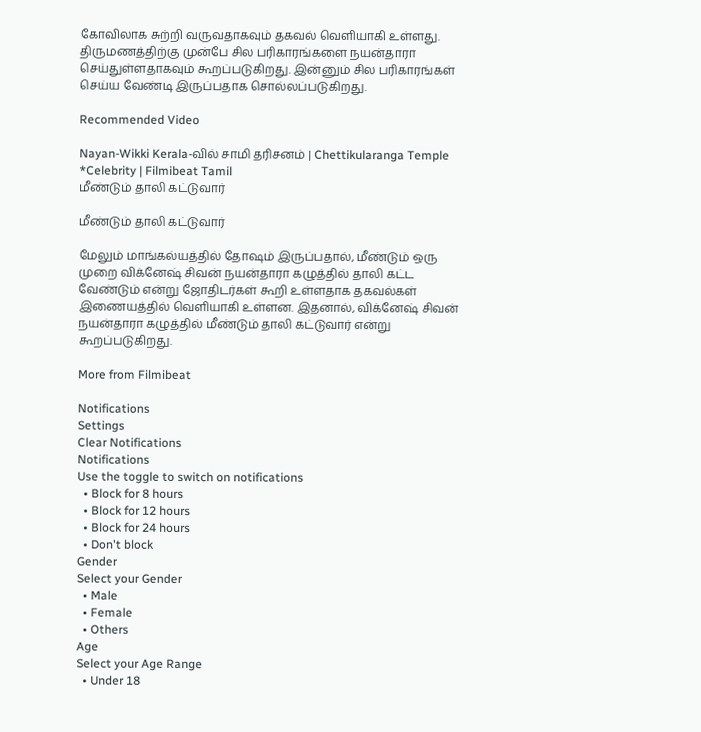கோவிலாக சுற்றி வருவதாகவும் தகவல் வெளியாகி உள்ளது. திருமணத்திற்கு முன்பே சில பரிகாரங்களை நயன்தாரா செய்துள்ளதாகவும் கூறப்படுகிறது. இன்னும் சில பரிகாரங்கள் செய்ய வேண்டி இருப்பதாக சொல்லப்படுகிறது.

Recommended Video

Nayan-Wikki Kerala-வில் சாமி தரிசனம் | Chettikularanga Temple *Celebrity | Filmibeat Tamil
மீண்டும் தாலி கட்டுவார்

மீண்டும் தாலி கட்டுவார்

மேலும் மாங்கல்யத்தில் தோஷம் இருப்பதால், மீண்டும் ஒரு முறை விக்னேஷ் சிவன் நயன்தாரா கழுத்தில் தாலி கட்ட வேண்டும் என்று ஜோதிடர்கள் கூறி உள்ளதாக தகவல்கள் இணையத்தில் வெளியாகி உள்ளன. இதனால், விக்னேஷ் சிவன் நயன்தாரா கழுத்தில் மீண்டும் தாலி கட்டுவார் என்று கூறப்படுகிறது.

More from Filmibeat

Notifications
Settings
Clear Notifications
Notifications
Use the toggle to switch on notifications
  • Block for 8 hours
  • Block for 12 hours
  • Block for 24 hours
  • Don't block
Gender
Select your Gender
  • Male
  • Female
  • Others
Age
Select your Age Range
  • Under 18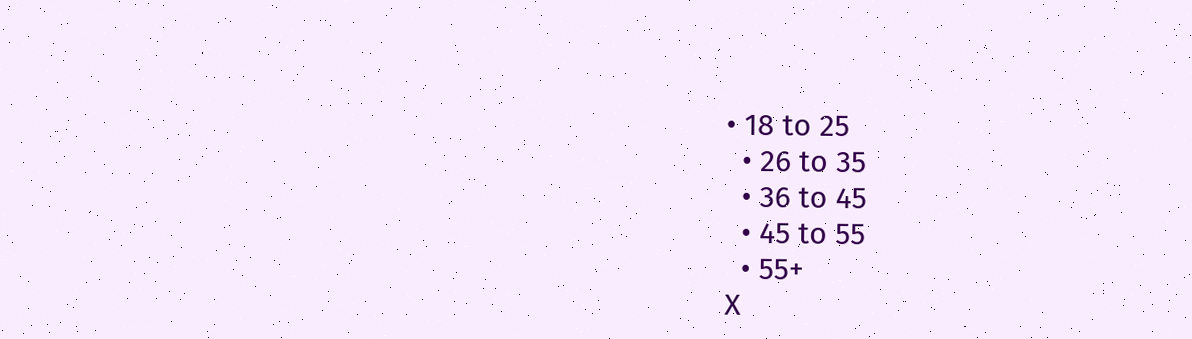• 18 to 25
  • 26 to 35
  • 36 to 45
  • 45 to 55
  • 55+
X